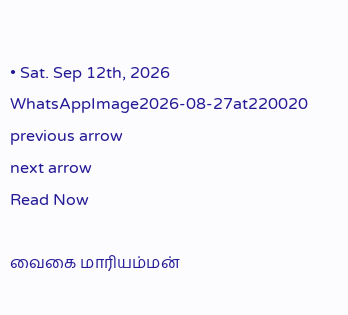• Sat. Sep 12th, 2026
WhatsAppImage2026-08-27at220020
previous arrow
next arrow
Read Now

வைகை மாரியம்மன்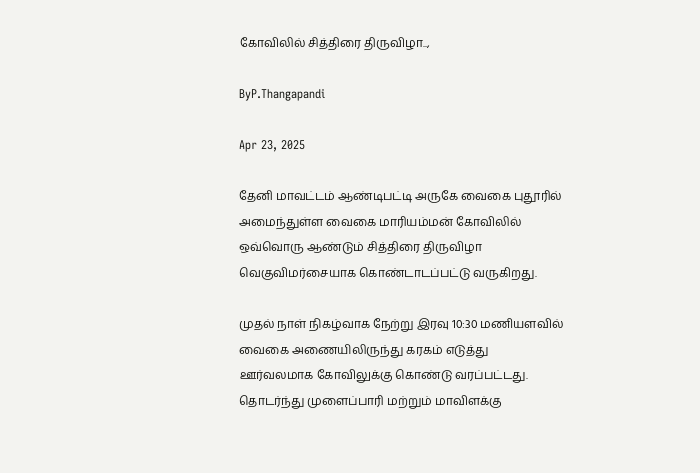கோவிலில் சித்திரை திருவிழா..,

ByP.Thangapandi

Apr 23, 2025

தேனி மாவட்டம் ஆண்டிபட்டி அருகே வைகை புதூரில் அமைந்துள்ள வைகை மாரியம்மன் கோவிலில் ஒவ்வொரு ஆண்டும் சித்திரை திருவிழா வெகுவிமர்சையாக கொண்டாடப்பட்டு வருகிறது.

முதல் நாள் நிகழ்வாக நேற்று இரவு 10:30 மணியளவில் வைகை அணையிலிருந்து கரகம் எடுத்து ஊர்வலமாக கோவிலுக்கு கொண்டு வரப்பட்டது. தொடர்ந்து முளைப்பாரி மற்றும் மாவிளக்கு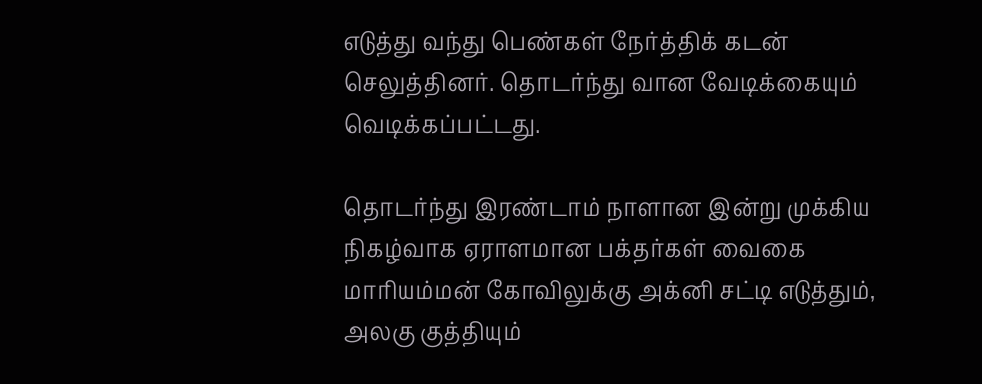எடுத்து வந்து பெண்கள் நேர்த்திக் கடன் செலுத்தினர். தொடர்ந்து வான வேடிக்கையும் வெடிக்கப்பட்டது.

தொடர்ந்து இரண்டாம் நாளான இன்று முக்கிய நிகழ்வாக ஏராளமான பக்தர்கள் வைகை மாரியம்மன் கோவிலுக்கு அக்னி சட்டி எடுத்தும், அலகு குத்தியும்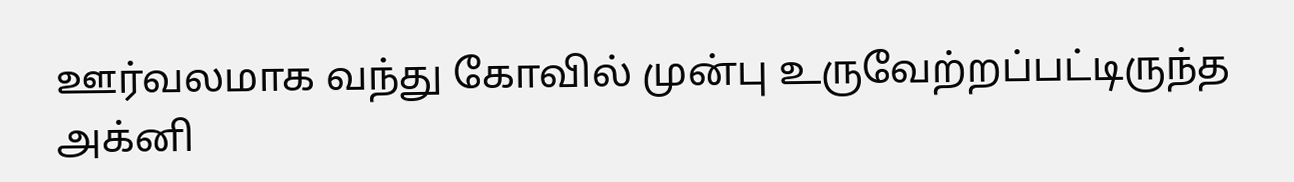ஊர்வலமாக வந்து கோவில் முன்பு உருவேற்றப்பட்டிருந்த அக்னி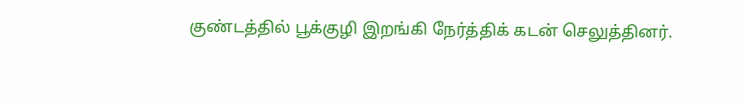குண்டத்தில் பூக்குழி இறங்கி நேர்த்திக் கடன் செலுத்தினர்.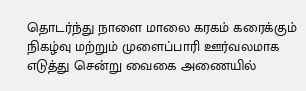தொடர்ந்து நாளை மாலை கரகம் கரைக்கும் நிகழ்வு மற்றும் முளைப்பாரி ஊர்வலமாக எடுத்து சென்று வைகை அணையில்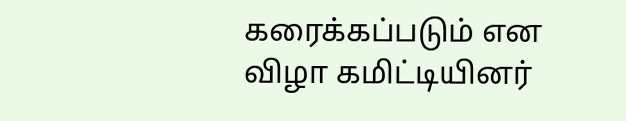கரைக்கப்படும் என விழா கமிட்டியினர்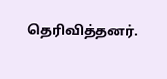தெரிவித்தனர்.